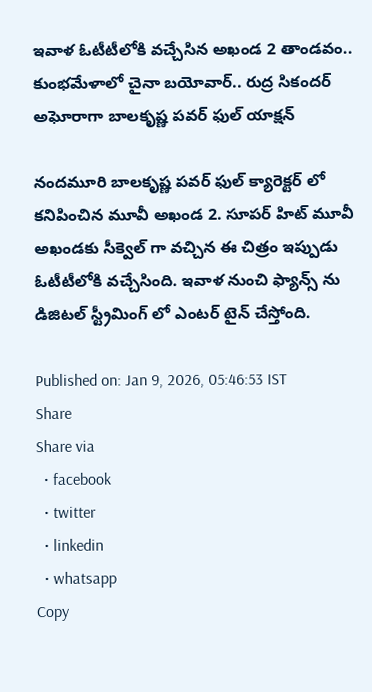ఇవాళ ఓటీటీలోకి వచ్చేసిన అఖండ 2 తాండవం.. కుంభమేళాలో చైనా బయోవార్.. రుద్ర సికందర్ అఘోరాగా బాల‌కృష్ణ‌ పవర్ ఫుల్ యాక్షన్

నందమూరి బాల‌కృష్ణ‌ పవర్ ఫుల్ క్యారెక్టర్ లో కనిపించిన మూవీ అఖండ 2. సూపర్ హిట్ మూవీ అఖండకు సీక్వెల్ గా వచ్చిన ఈ చిత్రం ఇప్పుడు ఓటీటీలోకి వచ్చేసింది. ఇవాళ నుంచి ఫ్యాన్స్ ను డిజిటల్ స్ట్రీమింగ్ లో ఎంటర్ టైన్ చేస్తోంది.

Published on: Jan 9, 2026, 05:46:53 IST
Share
Share via
  • facebook
  • twitter
  • linkedin
  • whatsapp
Copy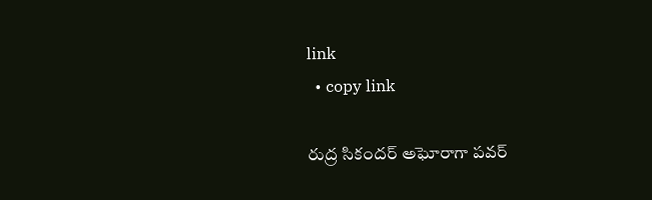link
  • copy link

రుద్ర సికందర్ అఘోరాగా పవర్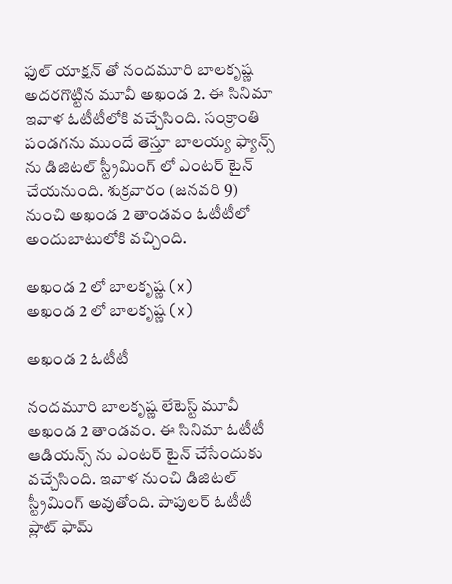ఫుల్ యాక్షన్ తో నందమూరి బాల‌కృష్ణ‌ అదరగొట్టిన మూవీ అఖండ 2. ఈ సినిమా ఇవాళ ఓటీటీలోకి వచ్చేసింది. సంక్రాంతి పండగను ముందే తెస్తూ బాలయ్య ఫ్యాన్స్ ను డిజిటల్ స్ట్రీమింగ్ లో ఎంటర్ టైన్ చేయనుంది. శుక్రవారం (జనవరి 9) నుంచి అఖండ 2 తాండవం ఓటీటీలో అందుబాటులోకి వచ్చింది.

అఖండ 2 లో బాల‌కృష్ణ‌ (x)
అఖండ 2 లో బాల‌కృష్ణ‌ (x)

అఖండ 2 ఓటీటీ

నందమూరి బాల‌కృష్ణ‌ లేటెస్ట్ మూవీ అఖండ 2 తాండవం. ఈ సినిమా ఓటీటీ ఆడియన్స్ ను ఎంటర్ టైన్ చేసేందుకు వచ్చేసింది. ఇవాళ నుంచి డిజిటల్ స్ట్రీమింగ్ అవుతోంది. పాపులర్ ఓటీటీ ప్లాట్ ఫామ్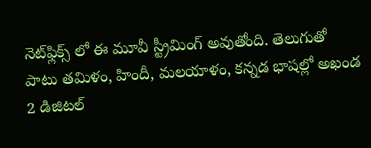నెట్‌ఫ్లిక్స్ లో ఈ మూవీ స్ట్రీమింగ్ అవుతోంది. తెలుగుతో పాటు తమిళం, హిందీ, మలయాళం, కన్నడ భాషల్లో అఖండ 2 డిజిటల్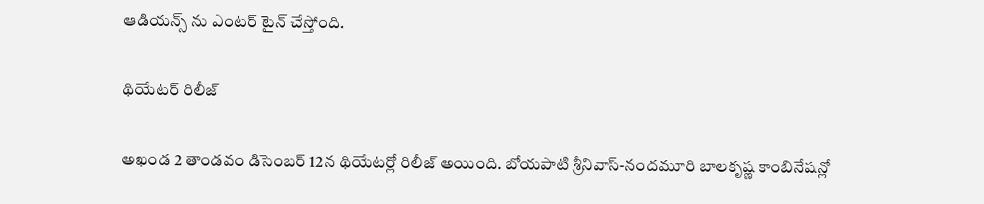ఆడియన్స్ ను ఎంటర్ టైన్ చేస్తోంది.

థియేటర్ రిలీజ్

అఖండ 2 తాండవం డిసెంబర్ 12న థియేటర్లో రిలీజ్ అయింది. బోయపాటి శ్రీనివాస్-నందమూరి బాల‌కృష్ణ‌ కాంబినేషన్లో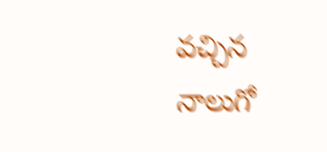వచ్చిన నాలుగో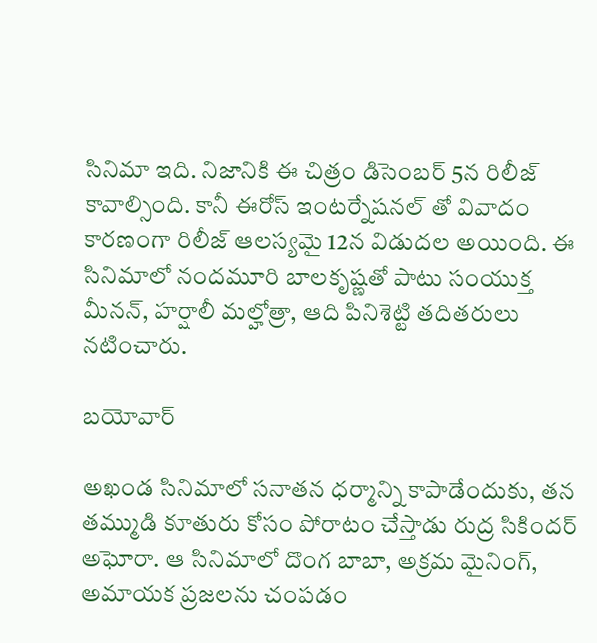సినిమా ఇది. నిజానికి ఈ చిత్రం డిసెంబర్ 5న రిలీజ్ కావాల్సింది. కానీ ఈరోస్ ఇంటర్నేషనల్ తో వివాదం కారణంగా రిలీజ్ ఆలస్యమై 12న విడుదల అయింది. ఈ సినిమాలో నందమూరి బాల‌కృష్ణ‌తో పాటు సంయుక్త మీనన్, హర్షాలీ మల్హోత్రా, ఆది పినిశెట్టి తదితరులు నటించారు.

బయోవార్

అఖండ సినిమాలో సనాతన ధర్మాన్ని కాపాడేందుకు, తన తమ్ముడి కూతురు కోసం పోరాటం చేస్తాడు రుద్ర సికిందర్ అఘోరా. ఆ సినిమాలో దొంగ బాబా, అక్రమ మైనింగ్, అమాయక ప్రజలను చంపడం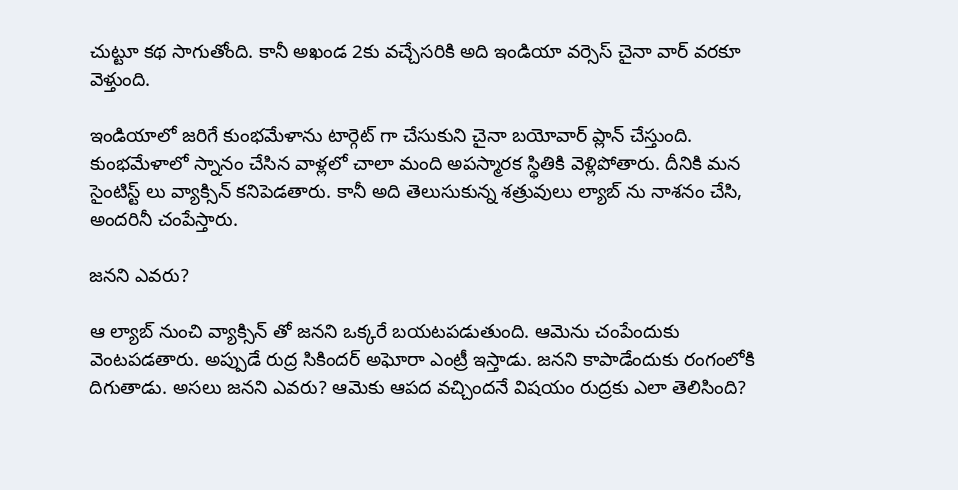చుట్టూ కథ సాగుతోంది. కానీ అఖండ 2కు వచ్చేసరికి అది ఇండియా వర్సెస్ చైనా వార్ వరకూ వెళ్తుంది.

ఇండియాలో జరిగే కుంభమేళాను టార్గెట్ గా చేసుకుని చైనా బయోవార్ ప్లాన్ చేస్తుంది. కుంభమేళాలో స్నానం చేసిన వాళ్లలో చాలా మంది అపస్మారక స్థితికి వెళ్లిపోతారు. దీనికి మన సైంటిస్ట్ లు వ్యాక్సిన్ కనిపెడతారు. కానీ అది తెలుసుకున్న శత్రువులు ల్యాబ్ ను నాశనం చేసి, అందరినీ చంపేస్తారు.

జనని ఎవరు?

ఆ ల్యాబ్ నుంచి వ్యాక్సిన్ తో జనని ఒక్కరే బయటపడుతుంది. ఆమెను చంపేందుకు వెంటపడతారు. అప్పుడే రుద్ర సికిందర్ అఘోరా ఎంట్రీ ఇస్తాడు. జనని కాపాడేందుకు రంగంలోకి దిగుతాడు. అసలు జనని ఎవరు? ఆమెకు ఆపద వచ్చిందనే విషయం రుద్రకు ఎలా తెలిసింది?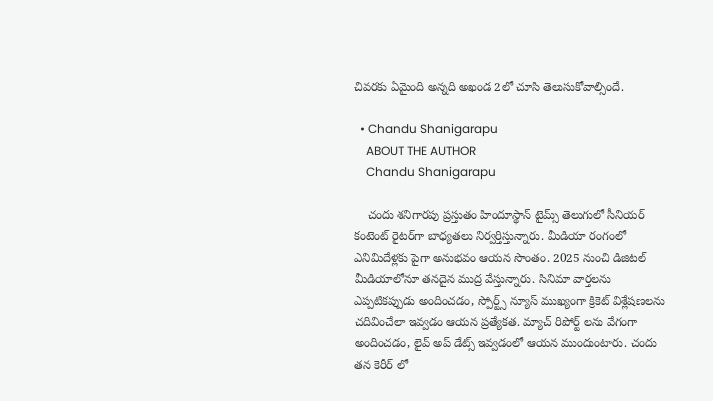చివరకు ఏమైంది అన్నది అఖండ 2లో చూసి తెలుసుకోవాల్సిందే.

  • Chandu Shanigarapu
    ABOUT THE AUTHOR
    Chandu Shanigarapu

    చందు శనిగారపు ప్రస్తుతం హిందూస్థాన్ టైమ్స్ తెలుగులో సీనియర్ కంటెంట్ రైట‌ర్‌గా బాధ్యతలు నిర్వర్తిస్తున్నారు. మీడియా రంగంలో ఎనిమిదేళ్లకు పైగా అనుభవం ఆయన సొంతం. 2025 నుంచి డిజిటల్ మీడియాలోనూ తనదైన ముద్ర వేస్తున్నారు. సినిమా వార్తలను ఎప్పటికప్పుడు అందించడం, స్పోర్ట్స్ న్యూస్ ముఖ్యంగా క్రికెట్ విశ్లేషణలను చదివించేలా ఇవ్వడం ఆయన ప్రత్యేకత. మ్యాచ్ రిపోర్ట్ లను వేగంగా అందించడం, లైవ్ అప్ డేట్స్ ఇవ్వడంలో ఆయన ముందుంటారు. చందు తన కెరీర్ లో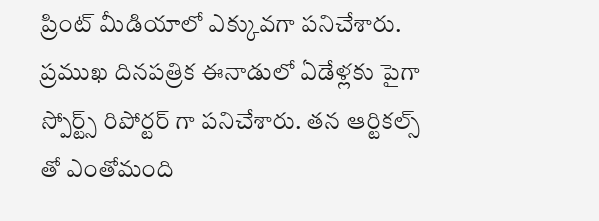ప్రింట్ మీడియాలో ఎక్కువగా పనిచేశారు. ప్రముఖ దినపత్రిక ఈనాడులో ఏడేళ్లకు పైగా స్పోర్ట్స్ రిపోర్టర్ గా పనిచేశారు. తన ఆర్టికల్స్ తో ఎంతోమంది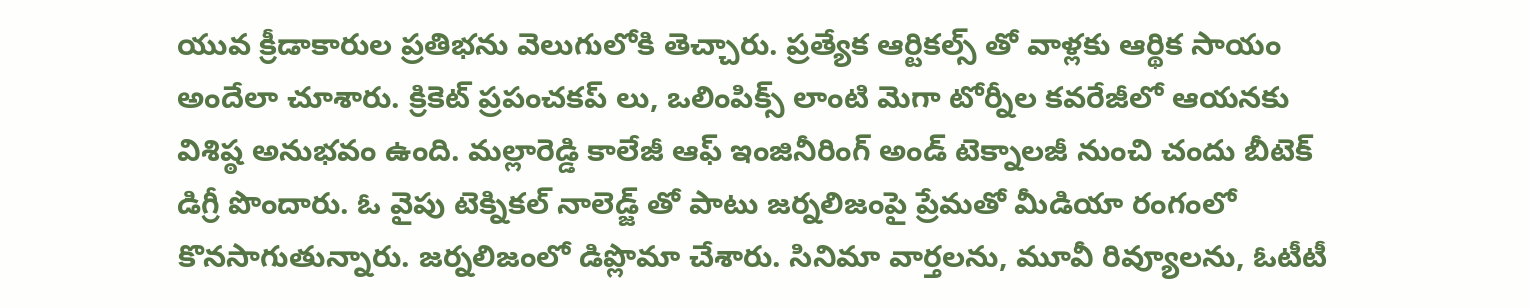యువ క్రీడాకారుల ప్రతిభను వెలుగులోకి తెచ్చారు. ప్రత్యేక ఆర్టికల్స్ తో వాళ్లకు ఆర్థిక సాయం అందేలా చూశారు. క్రికెట్ ప్రపంచకప్ లు, ఒలింపిక్స్ లాంటి మెగా టోర్నీల కవరేజీలో ఆయనకు విశిష్ఠ అనుభవం ఉంది. మల్లారెడ్డి కాలేజీ ఆఫ్ ఇంజినీరింగ్ అండ్ టెక్నాలజీ నుంచి చందు బీటెక్ డిగ్రీ పొందారు. ఓ వైపు టెక్నికల్ నాలెడ్జ్ తో పాటు జర్నలిజంపై ప్రేమతో మీడియా రంగంలో కొనసాగుతున్నారు. జర్నలిజంలో డిప్లొమా చేశారు. సినిమా వార్తలను, మూవీ రివ్యూలను, ఓటీటీ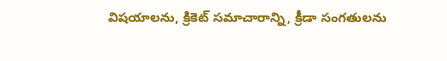విషయాలను, క్రికెట్ సమాచారాన్ని, క్రీడా సంగతులను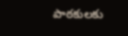పాఠకులకు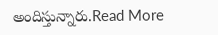అందిస్తున్నారు.Read More